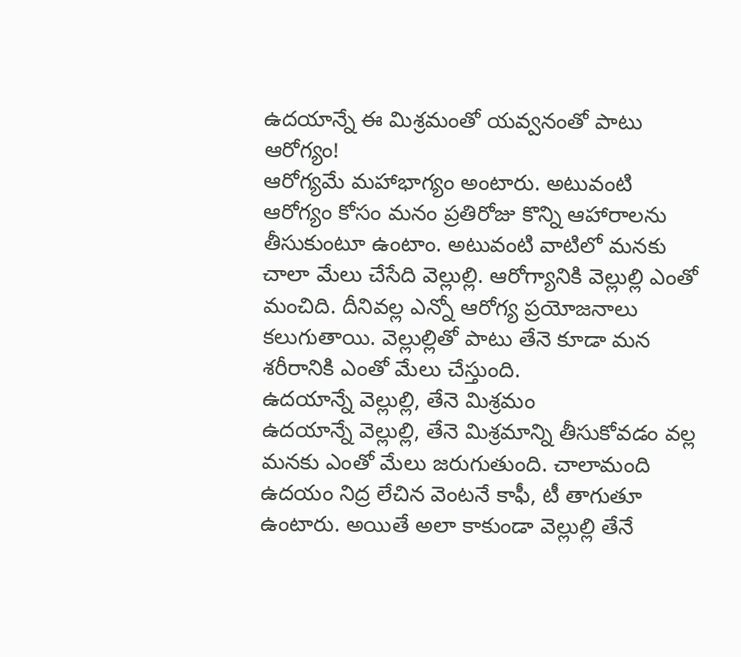ఉదయాన్నే ఈ మిశ్రమంతో యవ్వనంతో పాటు ఆరోగ్యం!
ఆరోగ్యమే మహాభాగ్యం అంటారు. అటువంటి ఆరోగ్యం కోసం మనం ప్రతిరోజు కొన్ని ఆహారాలను తీసుకుంటూ ఉంటాం. అటువంటి వాటిలో మనకు చాలా మేలు చేసేది వెల్లుల్లి. ఆరోగ్యానికి వెల్లుల్లి ఎంతో మంచిది. దీనివల్ల ఎన్నో ఆరోగ్య ప్రయోజనాలు కలుగుతాయి. వెల్లుల్లితో పాటు తేనె కూడా మన శరీరానికి ఎంతో మేలు చేస్తుంది.
ఉదయాన్నే వెల్లుల్లి, తేనె మిశ్రమం
ఉదయాన్నే వెల్లుల్లి, తేనె మిశ్రమాన్ని తీసుకోవడం వల్ల మనకు ఎంతో మేలు జరుగుతుంది. చాలామంది ఉదయం నిద్ర లేచిన వెంటనే కాఫీ, టీ తాగుతూ ఉంటారు. అయితే అలా కాకుండా వెల్లుల్లి తేనే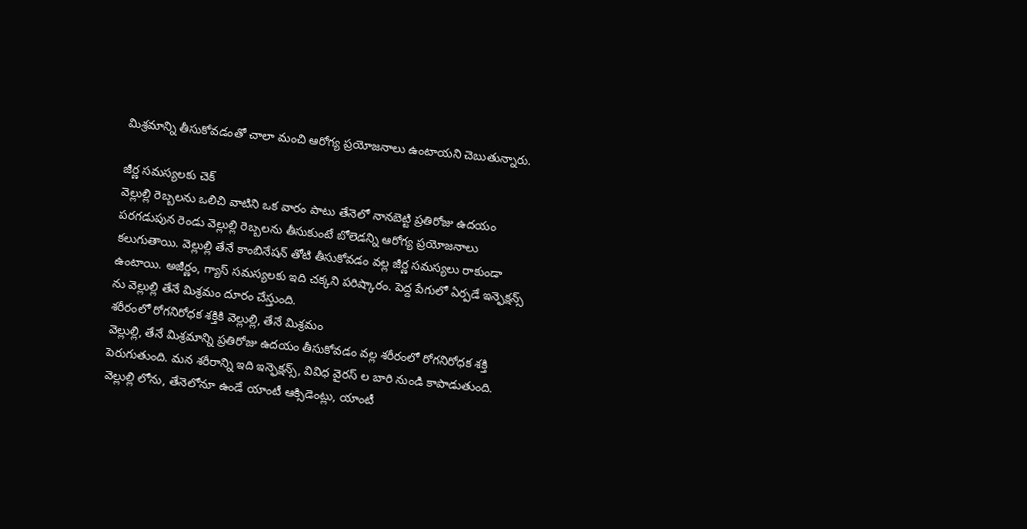మిశ్రమాన్ని తీసుకోవడంతో చాలా మంచి ఆరోగ్య ప్రయోజనాలు ఉంటాయని చెబుతున్నారు.

జీర్ణ సమస్యలకు చెక్
వెల్లుల్లి రెబ్బలను ఒలిచి వాటిని ఒక వారం పాటు తేనెలో నానబెట్టి ప్రతిరోజు ఉదయం పరగడుపున రెండు వెల్లుల్లి రెబ్బలను తీసుకుంటే బోలెడన్ని ఆరోగ్య ప్రయోజనాలు కలుగుతాయి. వెల్లుల్లి తేనే కాంబినేషన్ తోటి తీసుకోవడం వల్ల జీర్ణ సమస్యలు రాకుండా ఉంటాయి. అజీర్ణం, గ్యాస్ సమస్యలకు ఇది చక్కని పరిష్కారం. పెద్ద పేగులో ఏర్పడే ఇన్ఫెక్షన్స్ ను వెల్లుల్లి తేనే మిశ్రమం దూరం చేస్తుంది.
శరీరంలో రోగనిరోధక శక్తికి వెల్లుల్లి, తేనే మిశ్రమం
వెల్లుల్లి, తేనే మిశ్రమాన్ని ప్రతిరోజు ఉదయం తీసుకోవడం వల్ల శరీరంలో రోగనిరోధక శక్తి పెరుగుతుంది. మన శరీరాన్ని ఇది ఇన్ఫెక్షన్స్, వివిధ వైరస్ ల బారి నుండి కాపాడుతుంది. వెల్లుల్లి లోను, తేనెలోనూ ఉండే యాంటీ ఆక్సిడెంట్లు, యాంటీ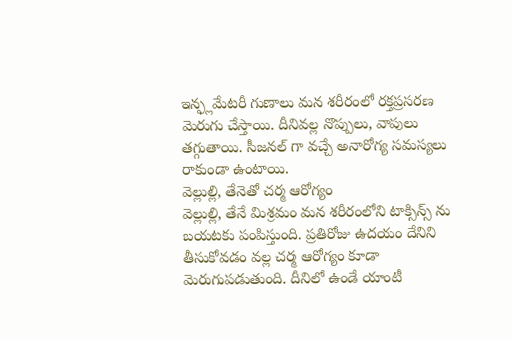ఇన్ఫ్లమేటరీ గుణాలు మన శరీరంలో రక్తప్రసరణ మెరుగు చేస్తాయి. దీనివల్ల నొప్పులు, వాపులు తగ్గుతాయి. సీజనల్ గా వచ్చే అనారోగ్య సమస్యలు రాకుండా ఉంటాయి.
వెల్లుల్లి, తేనెతో చర్మ ఆరోగ్యం
వెల్లుల్లి, తేనే మిశ్రమం మన శరీరంలోని టాక్సిన్స్ ను బయటకు పంపిస్తుంది. ప్రతిరోజు ఉదయం దేనిని తీసుకోవడం వల్ల చర్మ ఆరోగ్యం కూడా మెరుగుపడుతుంది. దీనిలో ఉండే యాంటీ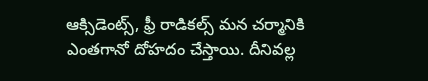ఆక్సిడెంట్స్, ఫ్రీ రాడికల్స్ మన చర్మానికి ఎంతగానో దోహదం చేస్తాయి. దీనివల్ల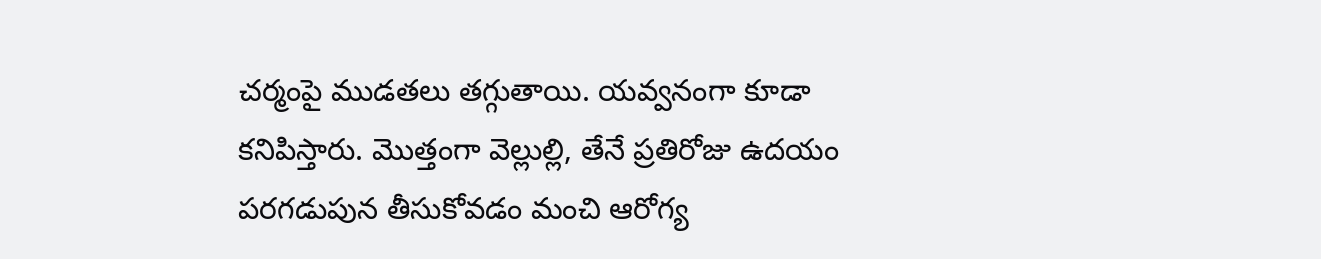చర్మంపై ముడతలు తగ్గుతాయి. యవ్వనంగా కూడా కనిపిస్తారు. మొత్తంగా వెల్లుల్లి, తేనే ప్రతిరోజు ఉదయం పరగడుపున తీసుకోవడం మంచి ఆరోగ్య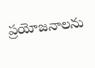ప్రయోజనాలను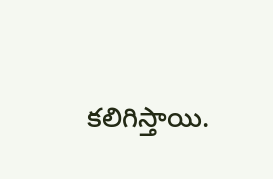కలిగిస్తాయి.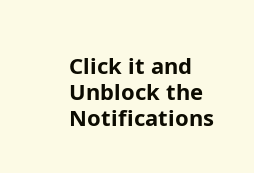Click it and Unblock the Notifications